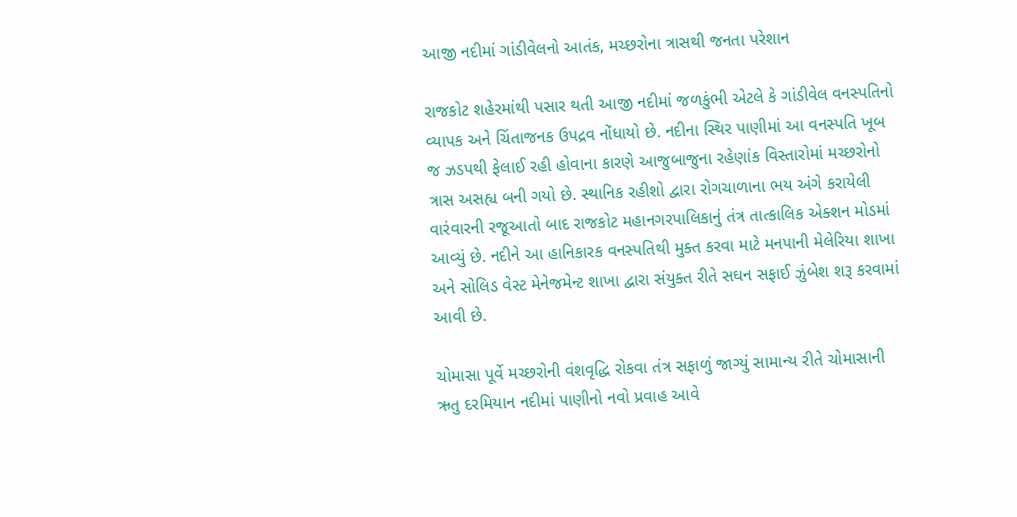આજી નદીમાં ગાંડીવેલનો આતંક, મચ્છરોના ત્રાસથી જનતા પરેશાન

રાજકોટ શહેરમાંથી પસાર થતી આજી નદીમાં જળકુંભી એટલે કે ગાંડીવેલ વનસ્પતિનો વ્યાપક અને ચિંતાજનક ઉપદ્રવ નોંધાયો છે. નદીના સ્થિર પાણીમાં આ વનસ્પતિ ખૂબ જ ઝડપથી ફેલાઈ રહી હોવાના કારણે આજુબાજુના રહેણાંક વિસ્તારોમાં મચ્છરોનો ત્રાસ અસહ્ય બની ગયો છે. સ્થાનિક રહીશો દ્વારા રોગચાળાના ભય અંગે કરાયેલી વારંવારની રજૂઆતો બાદ રાજકોટ મહાનગરપાલિકાનું તંત્ર તાત્કાલિક એક્શન મોડમાં આવ્યું છે. નદીને આ હાનિકારક વનસ્પતિથી મુક્ત કરવા માટે મનપાની મેલેરિયા શાખા અને સોલિડ વેસ્ટ મેનેજમેન્ટ શાખા દ્વારા સંયુક્ત રીતે સઘન સફાઈ ઝુંબેશ શરૂ કરવામાં આવી છે.

ચોમાસા પૂર્વે મચ્છરોની વંશવૃદ્ધિ રોકવા તંત્ર સફાળું જાગ્યું સામાન્ય રીતે ચોમાસાની ઋતુ દરમિયાન નદીમાં પાણીનો નવો પ્રવાહ આવે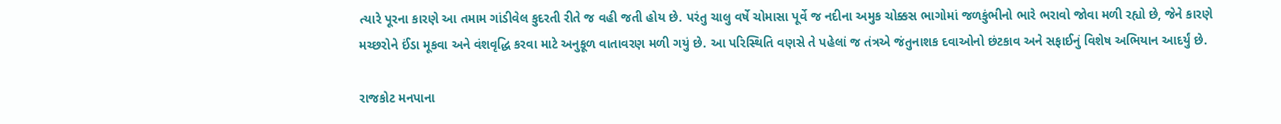ત્યારે પૂરના કારણે આ તમામ ગાંડીવેલ કુદરતી રીતે જ વહી જતી હોય છે. પરંતુ ચાલુ વર્ષે ચોમાસા પૂર્વે જ નદીના અમુક ચોક્કસ ભાગોમાં જળકુંભીનો ભારે ભરાવો જોવા મળી રહ્યો છે, જેને કારણે મચ્છરોને ઈંડા મૂકવા અને વંશવૃદ્ધિ કરવા માટે અનુકૂળ વાતાવરણ મળી ગયું છે. આ પરિસ્થિતિ વણસે તે પહેલાં જ તંત્રએ જંતુનાશક દવાઓનો છંટકાવ અને સફાઈનું વિશેષ અભિયાન આદર્યું છે.

રાજકોટ મનપાના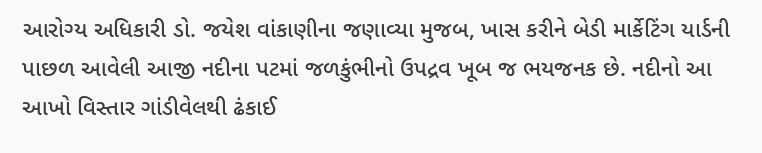આરોગ્ય અધિકારી ડો. જયેશ વાંકાણીના જણાવ્યા મુજબ, ખાસ કરીને બેડી માર્કેટિંગ યાર્ડની પાછળ આવેલી આજી નદીના પટમાં જળકુંભીનો ઉપદ્રવ ખૂબ જ ભયજનક છે. નદીનો આ આખો વિસ્તાર ગાંડીવેલથી ઢંકાઈ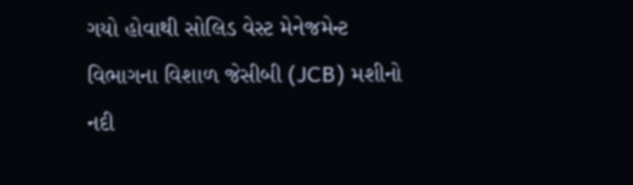ગયો હોવાથી સોલિડ વેસ્ટ મેનેજમેન્ટ વિભાગના વિશાળ જેસીબી (JCB) મશીનો નદી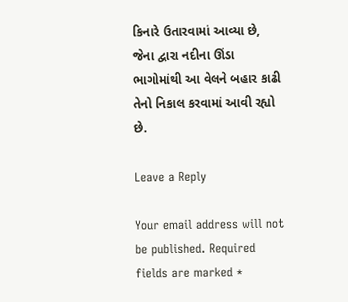કિનારે ઉતારવામાં આવ્યા છે, જેના દ્વારા નદીના ઊંડા ભાગોમાંથી આ વેલને બહાર કાઢી તેનો નિકાલ કરવામાં આવી રહ્યો છે.

Leave a Reply

Your email address will not be published. Required fields are marked *